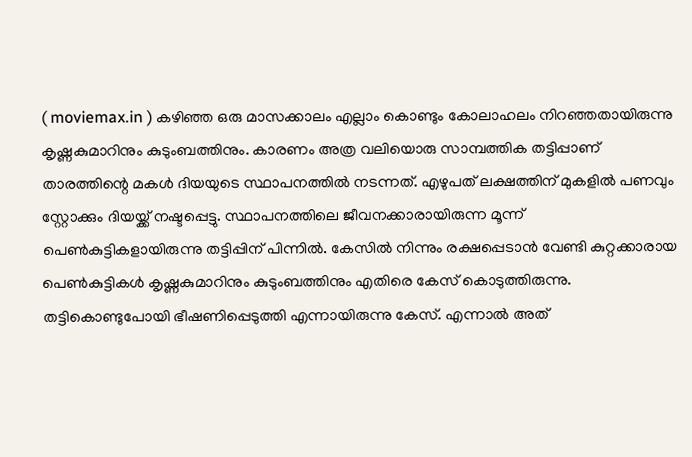( moviemax.in ) കഴിഞ്ഞ ഒരു മാസക്കാലം എല്ലാം കൊണ്ടും കോലാഹലം നിറഞ്ഞതായിരുന്നു കൃഷ്ണകുമാറിനും കുടുംബത്തിനും. കാരണം അത്ര വലിയൊരു സാമ്പത്തിക തട്ടിപ്പാണ് താരത്തിന്റെ മകൾ ദിയയുടെ സ്ഥാപനത്തിൽ നടന്നത്. എഴുപത് ലക്ഷത്തിന് മുകളിൽ പണവും സ്റ്റോക്കും ദിയയ്ക്ക് നഷ്ടപ്പെട്ടു. സ്ഥാപനത്തിലെ ജീവനക്കാരായിരുന്ന മൂന്ന് പെൺകുട്ടികളായിരുന്നു തട്ടിപ്പിന് പിന്നിൽ. കേസിൽ നിന്നും രക്ഷപ്പെടാൻ വേണ്ടി കുറ്റക്കാരായ പെൺകുട്ടികൾ കൃഷ്ണകുമാറിനും കുടുംബത്തിനും എതിരെ കേസ് കൊടുത്തിരുന്നു.
തട്ടികൊണ്ടുപോയി ഭീഷണിപ്പെടുത്തി എന്നായിരുന്നു കേസ്. എന്നാൽ അത്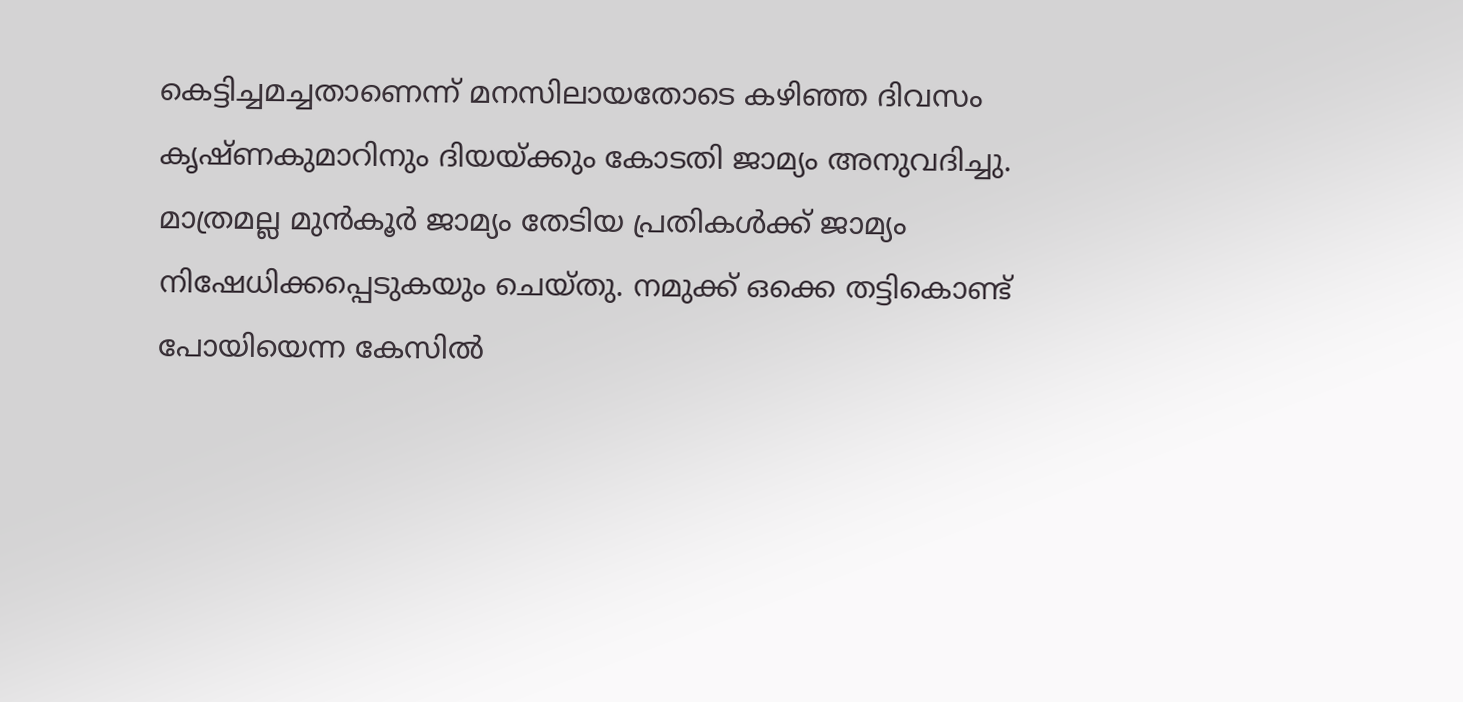കെട്ടിച്ചമച്ചതാണെന്ന് മനസിലായതോടെ കഴിഞ്ഞ ദിവസം കൃഷ്ണകുമാറിനും ദിയയ്ക്കും കോടതി ജാമ്യം അനുവദിച്ചു. മാത്രമല്ല മുൻകൂർ ജാമ്യം തേടിയ പ്രതികൾക്ക് ജാമ്യം നിഷേധിക്കപ്പെടുകയും ചെയ്തു. നമുക്ക് ഒക്കെ തട്ടികൊണ്ട് പോയിയെന്ന കേസിൽ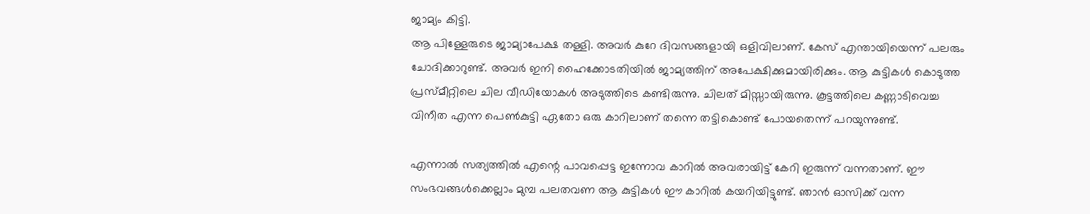ജാമ്യം കിട്ടി.
ആ പിള്ളേരുടെ ജാമ്യാപേക്ഷ തള്ളി. അവർ കുറേ ദിവസങ്ങളായി ഒളിവിലാണ്. കേസ് എന്തായിയെന്ന് പലരും ചോദിക്കാറുണ്ട്. അവർ ഇനി ഹൈക്കോടതിയിൽ ജാമ്യത്തിന് അപേക്ഷിക്കുമായിരിക്കും. ആ കുട്ടികൾ കൊടുത്ത പ്രസ്മീറ്റിലെ ചില വീഡിയോകൾ അടുത്തിടെ കണ്ടിരുന്നു. ചിലത് മിസ്സായിരുന്നു. കൂട്ടത്തിലെ കണ്ണാടിവെച്ച വിനീത എന്ന പെൺകുട്ടി ഏതോ ഒരു കാറിലാണ് തന്നെ തട്ടികൊണ്ട് പോയതെന്ന് പറയുന്നുണ്ട്.

എന്നാൽ സത്യത്തിൽ എന്റെ പാവപ്പെട്ട ഇന്നോവ കാറിൽ അവരായിട്ട് കേറി ഇരുന്ന് വന്നതാണ്. ഈ സംഭവങ്ങൾക്കെല്ലാം മുമ്പ പലതവണ ആ കുട്ടികൾ ഈ കാറിൽ കയറിയിട്ടുണ്ട്. ഞാൻ ഓസിക്ക് വന്ന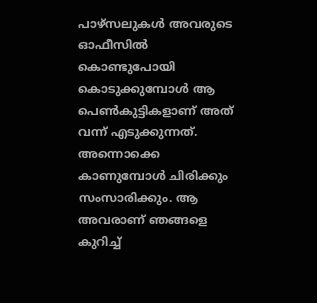പാഴ്സലുകൾ അവരുടെ ഓഫീസിൽ കൊണ്ടുപോയി കൊടുക്കുമ്പോൾ ആ പെൺകുട്ടികളാണ് അത് വന്ന് എടുക്കുന്നത്.
അന്നൊക്കെ കാണുമ്പോൾ ചിരിക്കും സംസാരിക്കും. ആ അവരാണ് ഞങ്ങളെ കുറിച്ച്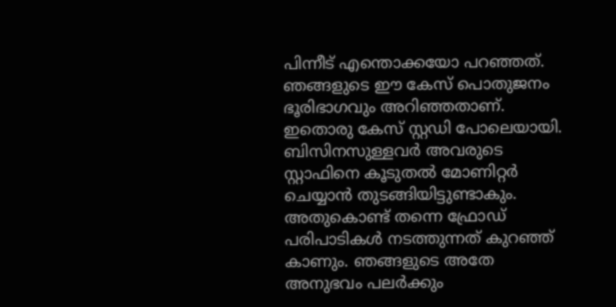പിന്നീട് എന്തൊക്കയോ പറഞ്ഞത്. ഞങ്ങളുടെ ഈ കേസ് പൊതുജനം ഭൂരിഭാഗവും അറിഞ്ഞതാണ്. ഇതൊരു കേസ് സ്റ്റഡി പോലെയായി. ബിസിനസുള്ളവർ അവരുടെ സ്റ്റാഫിനെ കൂടുതൽ മോണിറ്റർ ചെയ്യാൻ തുടങ്ങിയിട്ടുണ്ടാകും. അതുകൊണ്ട് തന്നെ ഫ്രോഡ് പരിപാടികൾ നടത്തുന്നത് കുറഞ്ഞ് കാണും. ഞങ്ങളുടെ അതേ അനുഭവം പലർക്കും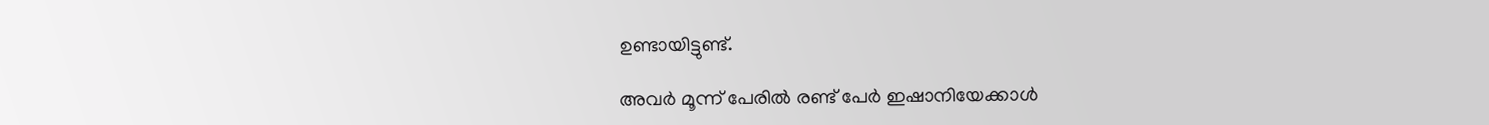ഉണ്ടായിട്ടുണ്ട്.

അവർ മൂന്ന് പേരിൽ രണ്ട് പേർ ഇഷാനിയേക്കാൾ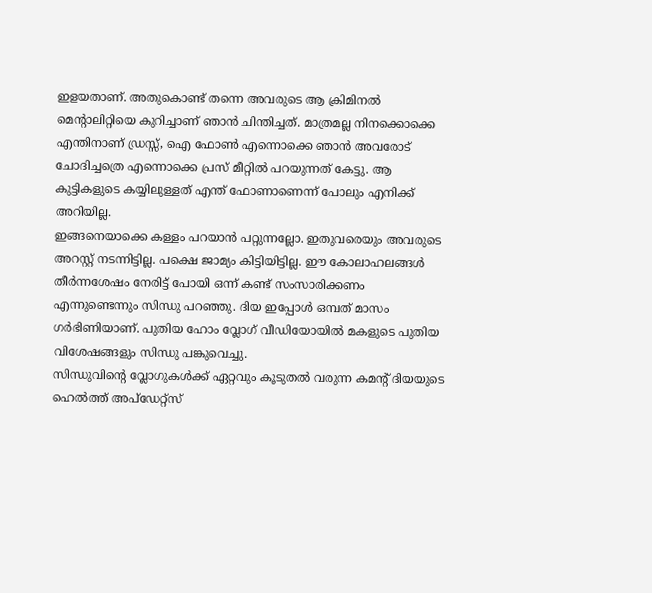ഇളയതാണ്. അതുകൊണ്ട് തന്നെ അവരുടെ ആ ക്രിമിനൽ മെന്റാലിറ്റിയെ കുറിച്ചാണ് ഞാൻ ചിന്തിച്ചത്. മാത്രമല്ല നിനക്കൊക്കെ എന്തിനാണ് ഡ്രസ്സ്, ഐ ഫോൺ എന്നൊക്കെ ഞാൻ അവരോട് ചോദിച്ചത്രെ എന്നൊക്കെ പ്രസ് മീറ്റിൽ പറയുന്നത് കേട്ടു. ആ കുട്ടികളുടെ കയ്യിലുള്ളത് എന്ത് ഫോണാണെന്ന് പോലും എനിക്ക് അറിയില്ല.
ഇങ്ങനെയാക്കെ കള്ളം പറയാൻ പറ്റുന്നല്ലോ. ഇതുവരെയും അവരുടെ അറസ്റ്റ് നടന്നിട്ടില്ല. പക്ഷെ ജാമ്യം കിട്ടിയിട്ടില്ല. ഈ കോലാഹലങ്ങൾ തീർന്നശേഷം നേരിട്ട് പോയി ഒന്ന് കണ്ട് സംസാരിക്കണം എന്നുണ്ടെന്നും സിന്ധു പറഞ്ഞു. ദിയ ഇപ്പോൾ ഒമ്പത് മാസം ഗർഭിണിയാണ്. പുതിയ ഹോം വ്ലോഗ് വീഡിയോയിൽ മകളുടെ പുതിയ വിശേഷങ്ങളും സിന്ധു പങ്കുവെച്ചു.
സിന്ധുവിന്റെ വ്ലോഗുകൾക്ക് ഏറ്റവും കൂടുതൽ വരുന്ന കമന്റ് ദിയയുടെ ഹെൽത്ത് അപ്ഡേറ്റ്സ്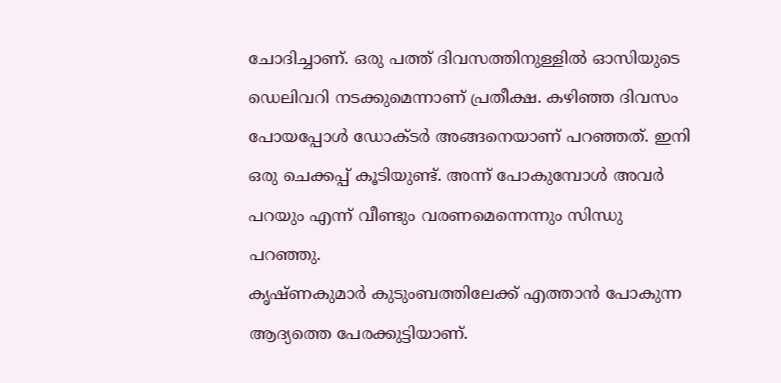ചോദിച്ചാണ്. ഒരു പത്ത് ദിവസത്തിനുള്ളിൽ ഓസിയുടെ ഡെലിവറി നടക്കുമെന്നാണ് പ്രതീക്ഷ. കഴിഞ്ഞ ദിവസം പോയപ്പോൾ ഡോക്ടർ അങ്ങനെയാണ് പറഞ്ഞത്. ഇനി ഒരു ചെക്കപ്പ് കൂടിയുണ്ട്. അന്ന് പോകുമ്പോൾ അവർ പറയും എന്ന് വീണ്ടും വരണമെന്നെന്നും സിന്ധു പറഞ്ഞു.
കൃഷ്ണകുമാർ കുടുംബത്തിലേക്ക് എത്താൻ പോകുന്ന ആദ്യത്തെ പേരക്കുട്ടിയാണ്.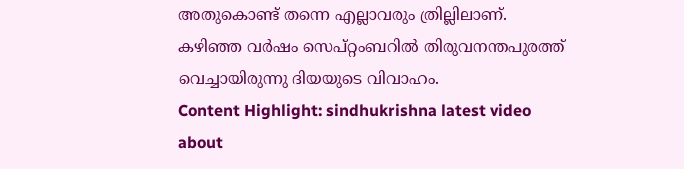അതുകൊണ്ട് തന്നെ എല്ലാവരും ത്രില്ലിലാണ്. കഴിഞ്ഞ വർഷം സെപ്റ്റംബറിൽ തിരുവനന്തപുരത്ത് വെച്ചായിരുന്നു ദിയയുടെ വിവാഹം.
Content Highlight: sindhukrishna latest video about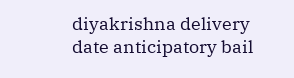diyakrishna delivery date anticipatory bail